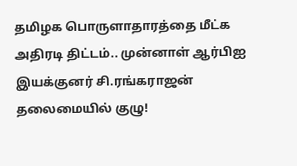தமிழக பொருளாதாரத்தை மீட்க அதிரடி திட்டம்.. முன்னாள் ஆர்பிஐ இயக்குனர் சி.ரங்கராஜன் தலைமையில் குழு!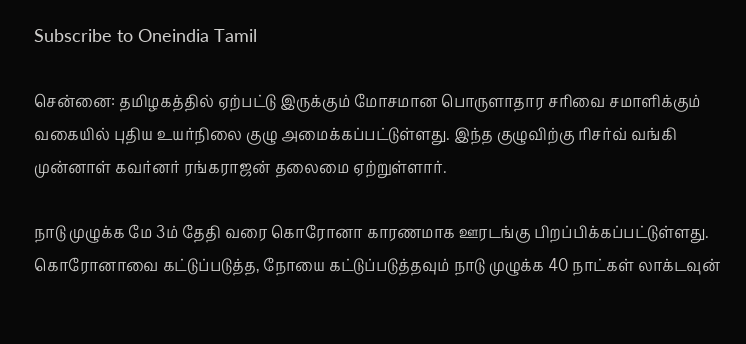Subscribe to Oneindia Tamil

சென்னை: தமிழகத்தில் ஏற்பட்டு இருக்கும் மோசமான பொருளாதார சரிவை சமாளிக்கும் வகையில் புதிய உயர்நிலை குழு அமைக்கப்பட்டுள்ளது. இந்த குழுவிற்கு ரிசர்வ் வங்கி முன்னாள் கவர்னர் ரங்கராஜன் தலைமை ஏற்றுள்ளார்.

நாடு முழுக்க மே 3ம் தேதி வரை கொரோனா காரணமாக ஊரடங்கு பிறப்பிக்கப்பட்டுள்ளது. கொரோனாவை கட்டுப்படுத்த, நோயை கட்டுப்படுத்தவும் நாடு முழுக்க 40 நாட்கள் லாக்டவுன்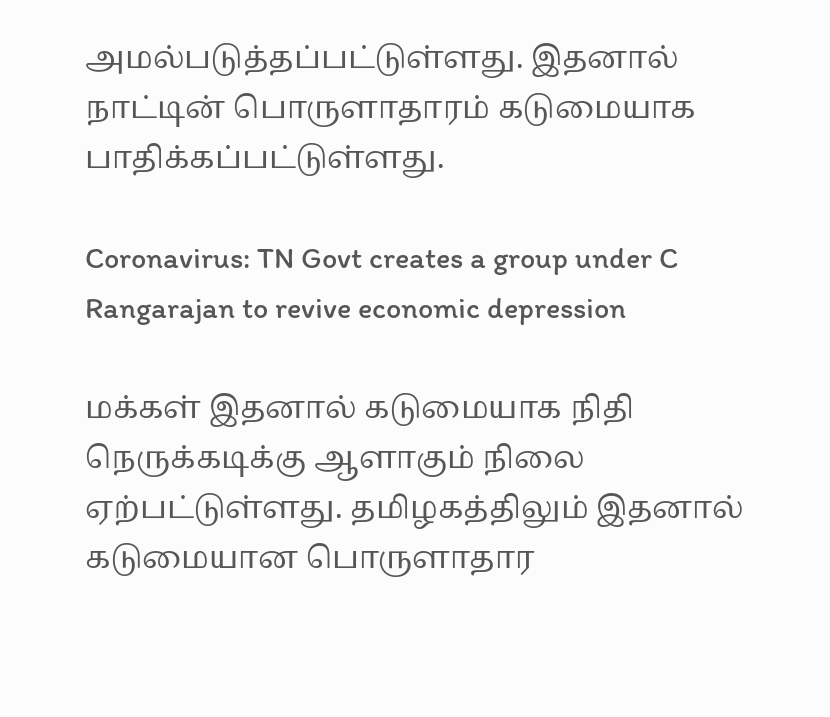அமல்படுத்தப்பட்டுள்ளது. இதனால் நாட்டின் பொருளாதாரம் கடுமையாக பாதிக்கப்பட்டுள்ளது.

Coronavirus: TN Govt creates a group under C Rangarajan to revive economic depression

மக்கள் இதனால் கடுமையாக நிதி நெருக்கடிக்கு ஆளாகும் நிலை ஏற்பட்டுள்ளது. தமிழகத்திலும் இதனால் கடுமையான பொருளாதார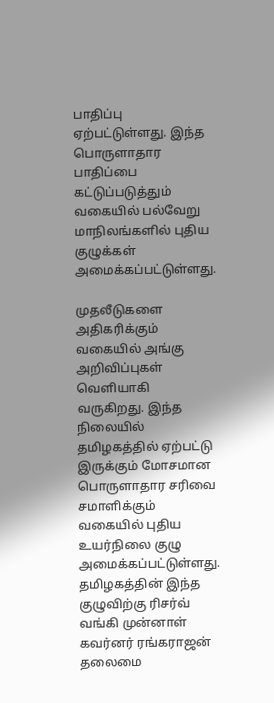பாதிப்பு ஏற்பட்டுள்ளது. இந்த பொருளாதார பாதிப்பை கட்டுப்படுத்தும் வகையில் பல்வேறு மாநிலங்களில் புதிய குழுக்கள் அமைக்கப்பட்டுள்ளது.

முதலீடுகளை அதிகரிக்கும் வகையில் அங்கு அறிவிப்புகள் வெளியாகி வருகிறது. இந்த நிலையில் தமிழகத்தில் ஏற்பட்டு இருக்கும் மோசமான பொருளாதார சரிவை சமாளிக்கும் வகையில் புதிய உயர்நிலை குழு அமைக்கப்பட்டுள்ளது. தமிழகத்தின் இந்த குழுவிற்கு ரிசர்வ் வங்கி முன்னாள் கவர்னர் ரங்கராஜன் தலைமை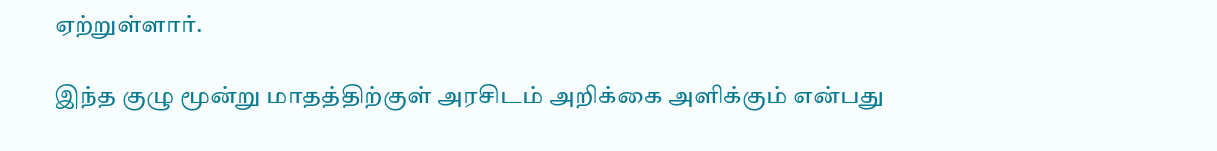ஏற்றுள்ளார்.

இந்த குழு மூன்று மாதத்திற்குள் அரசிடம் அறிக்கை அளிக்கும் என்பது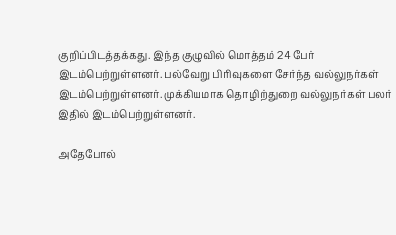குறிப்பிடத்தக்கது. இந்த குழுவில் மொத்தம் 24 பேர் இடம்பெற்றுள்ளனர். பல்வேறு பிரிவுகளை சேர்ந்த வல்லுநர்கள் இடம்பெற்றுள்ளனர். முக்கியமாக தொழிற்துறை வல்லுநர்கள் பலர் இதில் இடம்பெற்றுள்ளனர்.

அதேபோல்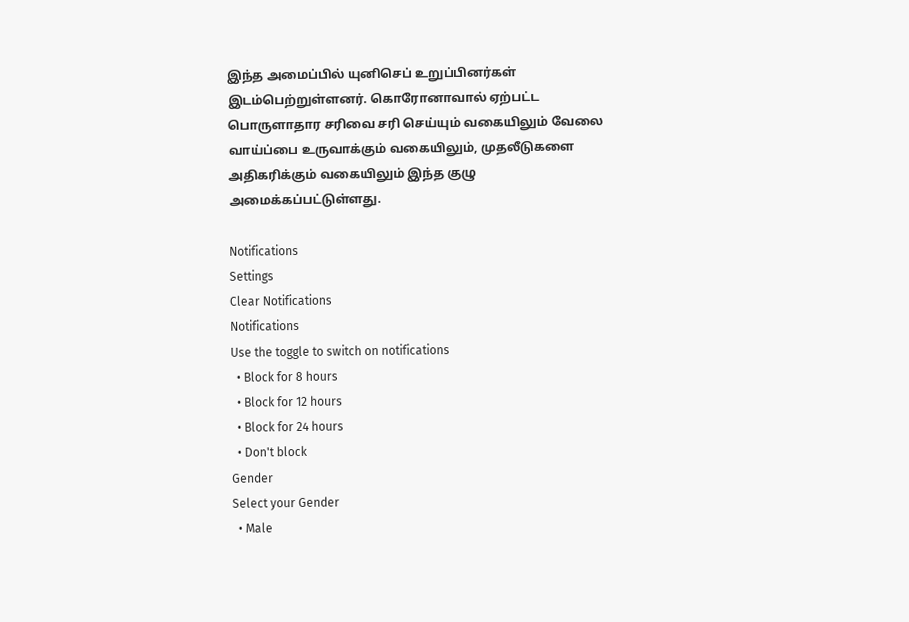இந்த அமைப்பில் யுனிசெப் உறுப்பினர்கள் இடம்பெற்றுள்ளனர். கொரோனாவால் ஏற்பட்ட பொருளாதார சரிவை சரி செய்யும் வகையிலும் வேலை வாய்ப்பை உருவாக்கும் வகையிலும், முதலீடுகளை அதிகரிக்கும் வகையிலும் இந்த குழு அமைக்கப்பட்டுள்ளது.

Notifications
Settings
Clear Notifications
Notifications
Use the toggle to switch on notifications
  • Block for 8 hours
  • Block for 12 hours
  • Block for 24 hours
  • Don't block
Gender
Select your Gender
  • Male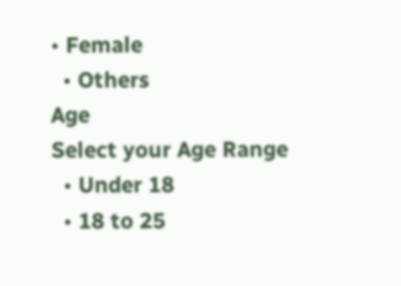• Female
  • Others
Age
Select your Age Range
  • Under 18
  • 18 to 25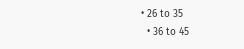• 26 to 35
  • 36 to 45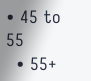• 45 to 55
  • 55+